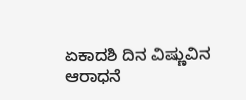ಏಕಾದಶಿ ದಿನ ವಿಷ್ಣುವಿನ ಆರಾಧನೆ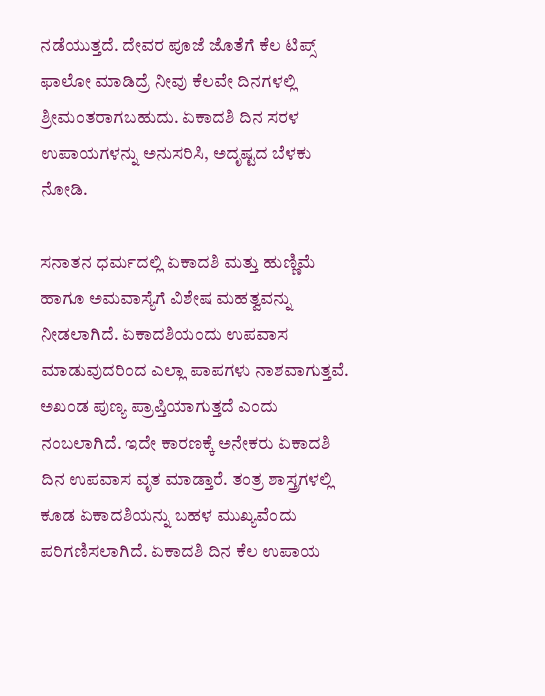ನಡೆಯುತ್ತದೆ. ದೇವರ ಪೂಜೆ ಜೊತೆಗೆ ಕೆಲ ಟಿಪ್ಸ್ ಫಾಲೋ ಮಾಡಿದ್ರೆ ನೀವು ಕೆಲವೇ ದಿನಗಳಲ್ಲಿ ಶ್ರೀಮಂತರಾಗಬಹುದು. ಏಕಾದಶಿ ದಿನ ಸರಳ ಉಪಾಯಗಳನ್ನು ಅನುಸರಿಸಿ, ಅದೃಷ್ಟದ ಬೆಳಕು ನೋಡಿ.

ಸನಾತನ ಧರ್ಮದಲ್ಲಿ ಏಕಾದಶಿ ಮತ್ತು ಹುಣ್ಣಿಮೆ ಹಾಗೂ ಅಮವಾಸ್ಯೆಗೆ ವಿಶೇಷ ಮಹತ್ವವನ್ನು ನೀಡಲಾಗಿದೆ. ಏಕಾದಶಿಯಂದು ಉಪವಾಸ ಮಾಡುವುದರಿಂದ ಎಲ್ಲಾ ಪಾಪಗಳು ನಾಶವಾಗುತ್ತವೆ. ಅಖಂಡ ಪುಣ್ಯ ಪ್ರಾಪ್ತಿಯಾಗುತ್ತದೆ ಎಂದು ನಂಬಲಾಗಿದೆ. ಇದೇ ಕಾರಣಕ್ಕೆ ಅನೇಕರು ಏಕಾದಶಿ ದಿನ ಉಪವಾಸ ವೃತ ಮಾಡ್ತಾರೆ. ತಂತ್ರ ಶಾಸ್ತ್ರಗಳಲ್ಲಿ ಕೂಡ ಏಕಾದಶಿಯನ್ನು ಬಹಳ ಮುಖ್ಯವೆಂದು ಪರಿಗಣಿಸಲಾಗಿದೆ. ಏಕಾದಶಿ ದಿನ ಕೆಲ ಉಪಾಯ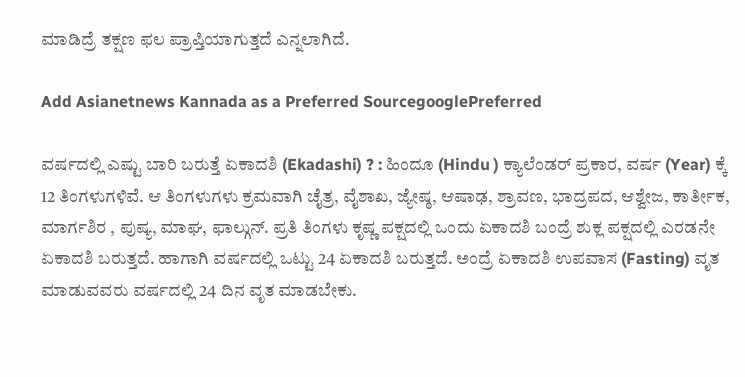ಮಾಡಿದ್ರೆ ತಕ್ಷಣ ಫಲ ಪ್ರಾಪ್ತಿಯಾಗುತ್ತದೆ ಎನ್ನಲಾಗಿದೆ.

Add Asianetnews Kannada as a Preferred SourcegooglePreferred

ವರ್ಷದಲ್ಲಿ ಎಷ್ಟು ಬಾರಿ ಬರುತ್ತೆ ಏಕಾದಶಿ (Ekadashi) ? : ಹಿಂದೂ (Hindu ) ಕ್ಯಾಲೆಂಡರ್ ಪ್ರಕಾರ, ವರ್ಷ (Year) ಕ್ಕೆ 12 ತಿಂಗಳುಗಳಿವೆ. ಆ ತಿಂಗಳುಗಳು ಕ್ರಮವಾಗಿ ಚೈತ್ರ, ವೈಶಾಖ, ಜ್ಯೇಷ್ಠ, ಆಷಾಢ, ಶ್ರಾವಣ, ಭಾದ್ರಪದ, ಆಶ್ವೇಜ, ಕಾರ್ತೀಕ, ಮಾರ್ಗಶಿರ , ಪುಷ್ಯ, ಮಾಘ, ಫಾಲ್ಗುನ್. ಪ್ರತಿ ತಿಂಗಳು ಕೃಷ್ಣ ಪಕ್ಷದಲ್ಲಿ ಒಂದು ಏಕಾದಶಿ ಬಂದ್ರೆ ಶುಕ್ಲ ಪಕ್ಷದಲ್ಲಿ ಎರಡನೇ ಏಕಾದಶಿ ಬರುತ್ತದೆ. ಹಾಗಾಗಿ ವರ್ಷದಲ್ಲಿ ಒಟ್ಟು 24 ಏಕಾದಶಿ ಬರುತ್ತದೆ. ಅಂದ್ರೆ ಏಕಾದಶಿ ಉಪವಾಸ (Fasting) ವೃತ ಮಾಡುವವರು ವರ್ಷದಲ್ಲಿ 24 ದಿನ ವೃತ ಮಾಡಬೇಕು.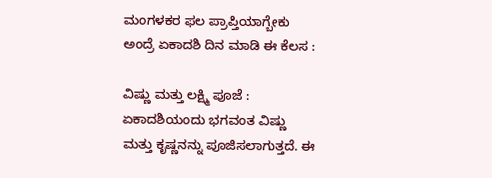ಮಂಗಳಕರ ಫಲ ಪ್ರಾಪ್ತಿಯಾಗ್ಬೇಕು ಅಂದ್ರೆ ಏಕಾದಶಿ ದಿನ ಮಾಡಿ ಈ ಕೆಲಸ :

ವಿಷ್ಣು ಮತ್ತು ಲಕ್ಷ್ಮಿ ಪೂಜೆ : ಏಕಾದಶಿಯಂದು ಭಗವಂತ ವಿಷ್ಣು ಮತ್ತು ಕೃಷ್ಣನನ್ನು ಪೂಜಿಸಲಾಗುತ್ತದೆ. ಈ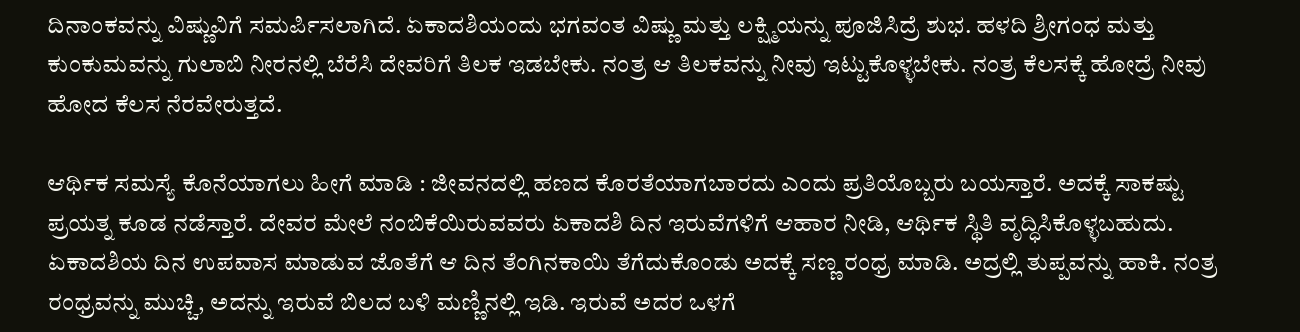ದಿನಾಂಕವನ್ನು ವಿಷ್ಣುವಿಗೆ ಸಮರ್ಪಿಸಲಾಗಿದೆ. ಏಕಾದಶಿಯಂದು ಭಗವಂತ ವಿಷ್ಣು ಮತ್ತು ಲಕ್ಷ್ಮಿಯನ್ನು ಪೂಜಿಸಿದ್ರೆ ಶುಭ. ಹಳದಿ ಶ್ರೀಗಂಧ ಮತ್ತು ಕುಂಕುಮವನ್ನು ಗುಲಾಬಿ ನೀರನಲ್ಲಿ ಬೆರೆಸಿ ದೇವರಿಗೆ ತಿಲಕ ಇಡಬೇಕು. ನಂತ್ರ ಆ ತಿಲಕವನ್ನು ನೀವು ಇಟ್ಟುಕೊಳ್ಳಬೇಕು. ನಂತ್ರ ಕೆಲಸಕ್ಕೆ ಹೋದ್ರೆ ನೀವು ಹೋದ ಕೆಲಸ ನೆರವೇರುತ್ತದೆ.

ಆರ್ಥಿಕ ಸಮಸ್ಯೆ ಕೊನೆಯಾಗಲು ಹೀಗೆ ಮಾಡಿ : ಜೀವನದಲ್ಲಿ ಹಣದ ಕೊರತೆಯಾಗಬಾರದು ಎಂದು ಪ್ರತಿಯೊಬ್ಬರು ಬಯಸ್ತಾರೆ. ಅದಕ್ಕೆ ಸಾಕಷ್ಟು ಪ್ರಯತ್ನ ಕೂಡ ನಡೆಸ್ತಾರೆ. ದೇವರ ಮೇಲೆ ನಂಬಿಕೆಯಿರುವವರು ಏಕಾದಶಿ ದಿನ ಇರುವೆಗಳಿಗೆ ಆಹಾರ ನೀಡಿ, ಆರ್ಥಿಕ ಸ್ಥಿತಿ ವೃದ್ಧಿಸಿಕೊಳ್ಳಬಹುದು. ಏಕಾದಶಿಯ ದಿನ ಉಪವಾಸ ಮಾಡುವ ಜೊತೆಗೆ ಆ ದಿನ ತೆಂಗಿನಕಾಯಿ ತೆಗೆದುಕೊಂಡು ಅದಕ್ಕೆ ಸಣ್ಣ ರಂಧ್ರ ಮಾಡಿ. ಅದ್ರಲ್ಲಿ ತುಪ್ಪವನ್ನು ಹಾಕಿ. ನಂತ್ರ ರಂಧ್ರವನ್ನು ಮುಚ್ಚಿ, ಅದನ್ನು ಇರುವೆ ಬಿಲದ ಬಳಿ ಮಣ್ಣಿನಲ್ಲಿ ಇಡಿ. ಇರುವೆ ಅದರ ಒಳಗೆ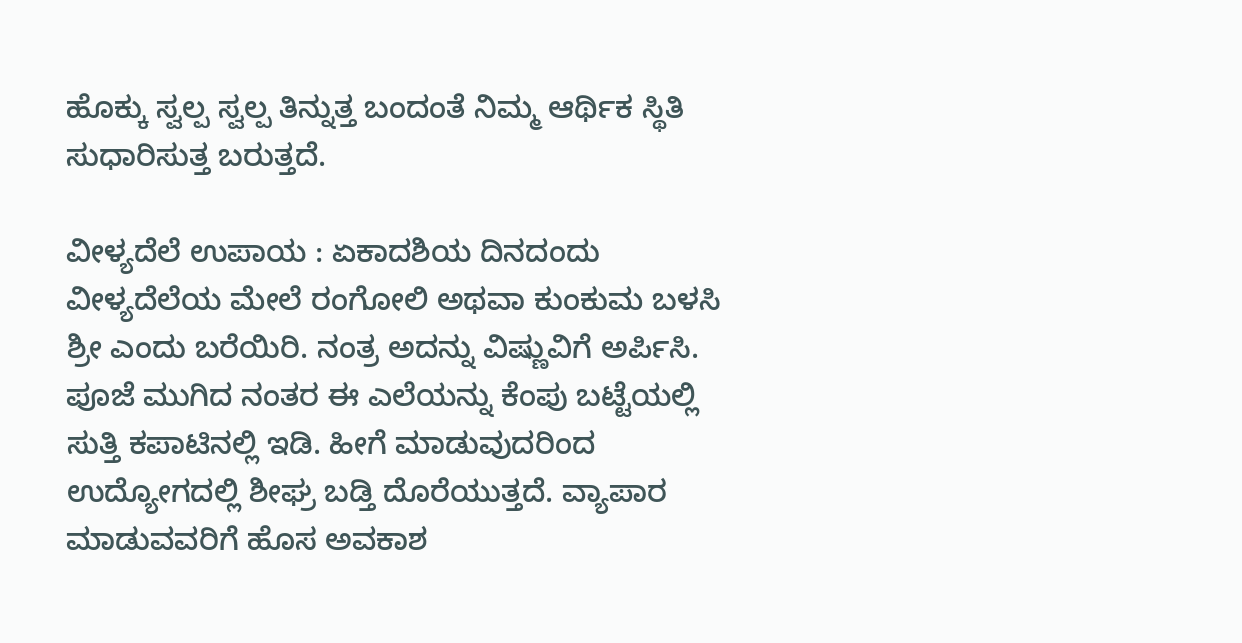ಹೊಕ್ಕು ಸ್ವಲ್ಪ ಸ್ವಲ್ಪ ತಿನ್ನುತ್ತ ಬಂದಂತೆ ನಿಮ್ಮ ಆರ್ಥಿಕ ಸ್ಥಿತಿ ಸುಧಾರಿಸುತ್ತ ಬರುತ್ತದೆ.

ವೀಳ್ಯದೆಲೆ ಉಪಾಯ : ಏಕಾದಶಿಯ ದಿನದಂದು ವೀಳ್ಯದೆಲೆಯ ಮೇಲೆ ರಂಗೋಲಿ ಅಥವಾ ಕುಂಕುಮ ಬಳಸಿ ಶ್ರೀ ಎಂದು ಬರೆಯಿರಿ. ನಂತ್ರ ಅದನ್ನು ವಿಷ್ಣುವಿಗೆ ಅರ್ಪಿಸಿ. ಪೂಜೆ ಮುಗಿದ ನಂತರ ಈ ಎಲೆಯನ್ನು ಕೆಂಪು ಬಟ್ಟೆಯಲ್ಲಿ ಸುತ್ತಿ ಕಪಾಟಿನಲ್ಲಿ ಇಡಿ. ಹೀಗೆ ಮಾಡುವುದರಿಂದ ಉದ್ಯೋಗದಲ್ಲಿ ಶೀಘ್ರ ಬಡ್ತಿ ದೊರೆಯುತ್ತದೆ. ವ್ಯಾಪಾರ ಮಾಡುವವರಿಗೆ ಹೊಸ ಅವಕಾಶ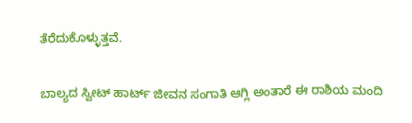ತೆರೆದುಕೊಳ್ಳುತ್ತವೆ.

ಬಾಲ್ಯದ ಸ್ವೀಟ್ ಹಾರ್ಟ್ ಜೀವನ ಸಂಗಾತಿ ಆಗ್ಲಿ ಅಂತಾರೆ ಈ ರಾಶಿಯ ಮಂದಿ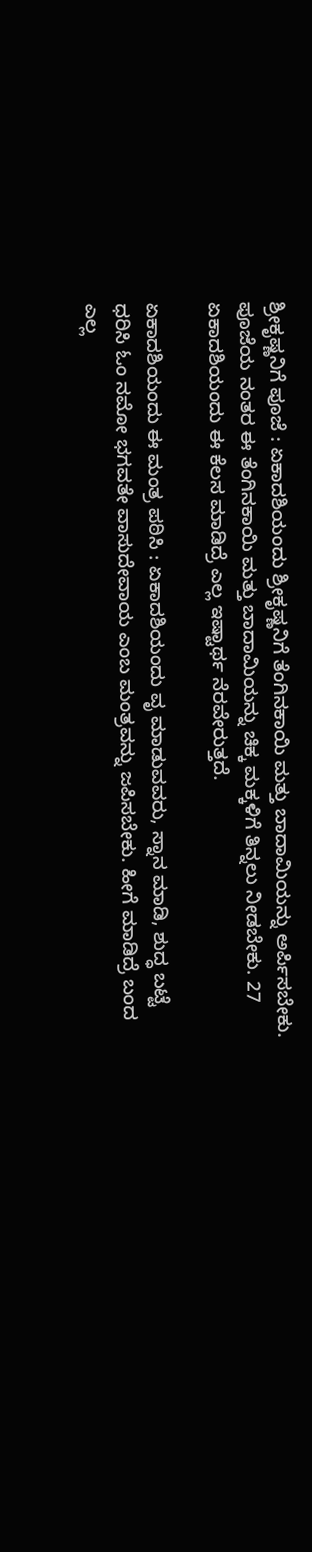ಶ್ರೀಕೃಷ್ಣನಿಗೆ ಪೂಜೆ : ಏಕಾದಶಿಯಂದು ಶ್ರೀಕೃಷ್ಣನಿಗೆ ತೆಂಗಿನಕಾಯಿ ಮತ್ತು ಬಾದಾಮಿಯನ್ನು ಅರ್ಪಿಸಬೇಕು. ಪೂಜೆಯ ನಂತರ ಈ ತೆಂಗಿನಕಾಯಿ ಮತ್ತು ಬಾದಾಮಿಯನ್ನು ಚಿಕ್ಕ ಮಕ್ಕಳಿಗೆ ತಿನ್ನಲು ನೀಡಬೇಕು. 27 ಏಕಾದಶಿಯಂದು ಈ ಕೆಲಸ ಮಾಡಿದ್ರೆ ಎಲ್ಲ ಇಷ್ಟಾರ್ಥ ನೆರವೇರುತ್ತದೆ.

ಏಕಾದಶಿಯಂದು ಈ ಮಂತ್ರ ಪಠಿಸಿ : ಏಕಾದಶಿಯಂದು ವೃ ಮಾಡುವವರು, ಸ್ನಾನ ಮಾಡಿ, ಶುದ್ಧ ಬಟ್ಟೆ ಧರಿಸಿ ಓಂ ನಮೋ ಭಗವತೇ ವಾಸುದೇವಾಯ ಎಂಬ ಮಂತ್ರವನ್ನು ಜಪಿಸಬೇಕು. ಹೀಗೆ ಮಾಡಿದ್ರೆ ಬಂದ ಎಲ್ಲ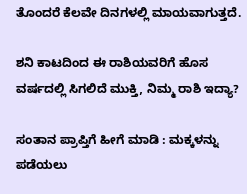ತೊಂದರೆ ಕೆಲವೇ ದಿನಗಳಲ್ಲಿ ಮಾಯವಾಗುತ್ತದೆ.

ಶನಿ ಕಾಟದಿಂದ ಈ ರಾಶಿಯವರಿಗೆ ಹೊಸ ವರ್ಷದಲ್ಲಿ ಸಿಗಲಿದೆ ಮುಕ್ತಿ, ನಿಮ್ಮ ರಾಶಿ ಇದ್ಯಾ?

ಸಂತಾನ ಪ್ರಾಪ್ತಿಗೆ ಹೀಗೆ ಮಾಡಿ : ಮಕ್ಕಳನ್ನು ಪಡೆಯಲು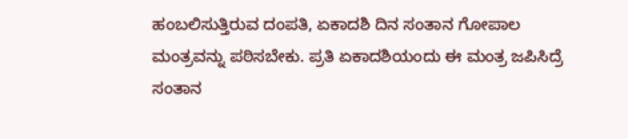ಹಂಬಲಿಸುತ್ತಿರುವ ದಂಪತಿ, ಏಕಾದಶಿ ದಿನ ಸಂತಾನ ಗೋಪಾಲ ಮಂತ್ರವನ್ನು ಪಠಿಸಬೇಕು. ಪ್ರತಿ ಏಕಾದಶಿಯಂದು ಈ ಮಂತ್ರ ಜಪಿಸಿದ್ರೆ ಸಂತಾನ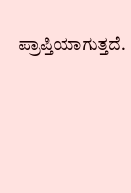ಪ್ರಾಪ್ತಿಯಾಗುತ್ತದೆ.